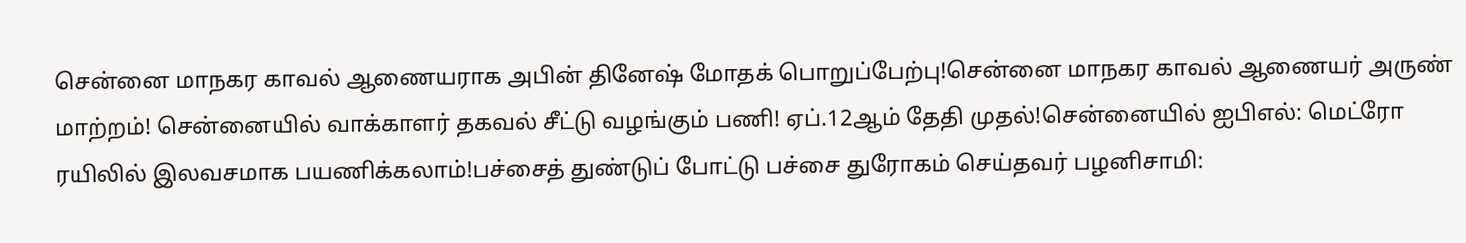சென்னை மாநகர காவல் ஆணையராக அபின் தினேஷ் மோதக் பொறுப்பேற்பு!சென்னை மாநகர காவல் ஆணையர் அருண் மாற்றம்! சென்னையில் வாக்காளர் தகவல் சீட்டு வழங்கும் பணி! ஏப்.12ஆம் தேதி முதல்!சென்னையில் ஐபிஎல்: மெட்ரோ ரயிலில் இலவசமாக பயணிக்கலாம்!பச்சைத் துண்டுப் போட்டு பச்சை துரோகம் செய்தவர் பழனிசாமி: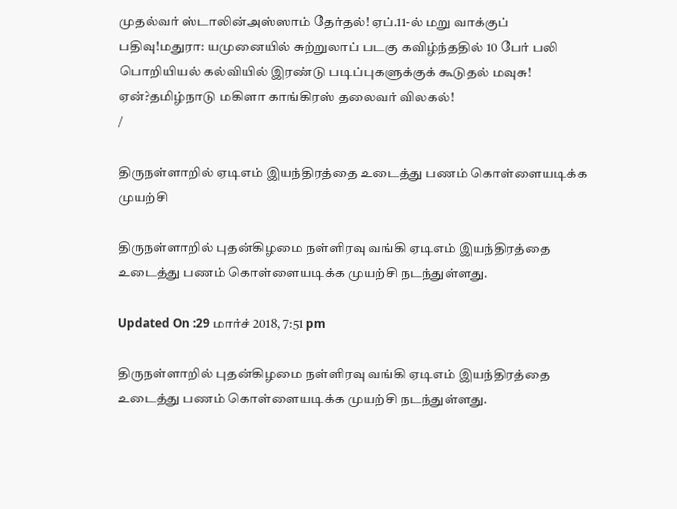முதல்வர் ஸ்டாலின்அஸ்ஸாம் தேர்தல்! ஏப்.11-ல் மறு வாக்குப் பதிவு!மதுரா: யமுனையில் சுற்றுலாப் படகு கவிழ்ந்ததில் 10 பேர் பலி பொறியியல் கல்வியில் இரண்டு படிப்புகளுக்குக் கூடுதல் மவுசு! ஏன்?தமிழ்நாடு மகிளா காங்கிரஸ் தலைவர் விலகல்!
/

திருநள்ளாறில் ஏடிஎம் இயந்திரத்தை உடைத்து பணம் கொள்ளையடிக்க முயற்சி

திருநள்ளாறில் புதன்கிழமை நள்ளிரவு வங்கி ஏடிஎம் இயந்திரத்தை உடைத்து பணம் கொள்ளையடிக்க முயற்சி நடந்துள்ளது.

Updated On :29 மார்ச் 2018, 7:51 pm

திருநள்ளாறில் புதன்கிழமை நள்ளிரவு வங்கி ஏடிஎம் இயந்திரத்தை உடைத்து பணம் கொள்ளையடிக்க முயற்சி நடந்துள்ளது.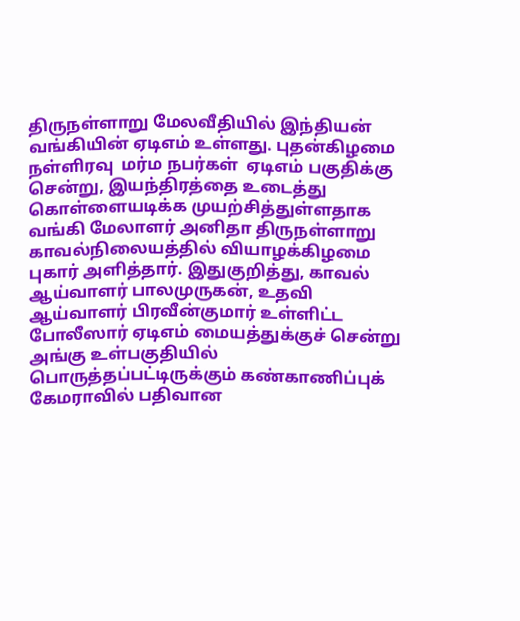திருநள்ளாறு மேலவீதியில் இந்தியன் வங்கியின் ஏடிஎம் உள்ளது. புதன்கிழமை நள்ளிரவு  மர்ம நபர்கள்  ஏடிஎம் பகுதிக்கு சென்று, இயந்திரத்தை உடைத்து கொள்ளையடிக்க முயற்சித்துள்ளதாக வங்கி மேலாளர் அனிதா திருநள்ளாறு காவல்நிலையத்தில் வியாழக்கிழமை புகார் அளித்தார். இதுகுறித்து, காவல் ஆய்வாளர் பாலமுருகன், உதவி ஆய்வாளர் பிரவீன்குமார் உள்ளிட்ட போலீஸார் ஏடிஎம் மையத்துக்குச் சென்று அங்கு உள்பகுதியில் பொருத்தப்பட்டிருக்கும் கண்காணிப்புக் கேமராவில் பதிவான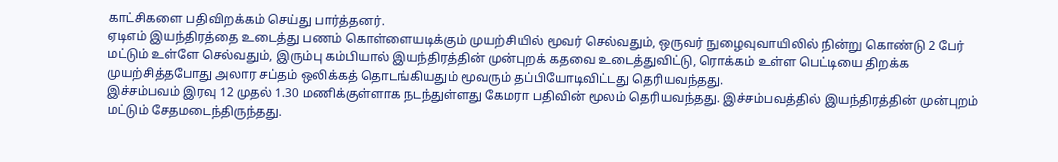காட்சிகளை பதிவிறக்கம் செய்து பார்த்தனர்.
ஏடிஎம் இயந்திரத்தை உடைத்து பணம் கொள்ளையடிக்கும் முயற்சியில் மூவர் செல்வதும், ஒருவர் நுழைவுவாயிலில் நின்று கொண்டு 2 பேர் மட்டும் உள்ளே செல்வதும், இரும்பு கம்பியால் இயந்திரத்தின் முன்புறக் கதவை உடைத்துவிட்டு, ரொக்கம் உள்ள பெட்டியை திறக்க முயற்சித்தபோது அலார சப்தம் ஒலிக்கத் தொடங்கியதும் மூவரும் தப்பியோடிவிட்டது தெரியவந்தது.
இச்சம்பவம் இரவு 12 முதல் 1.30 மணிக்குள்ளாக நடந்துள்ளது கேமரா பதிவின் மூலம் தெரியவந்தது. இச்சம்பவத்தில் இயந்திரத்தின் முன்புறம் மட்டும் சேதமடைந்திருந்தது.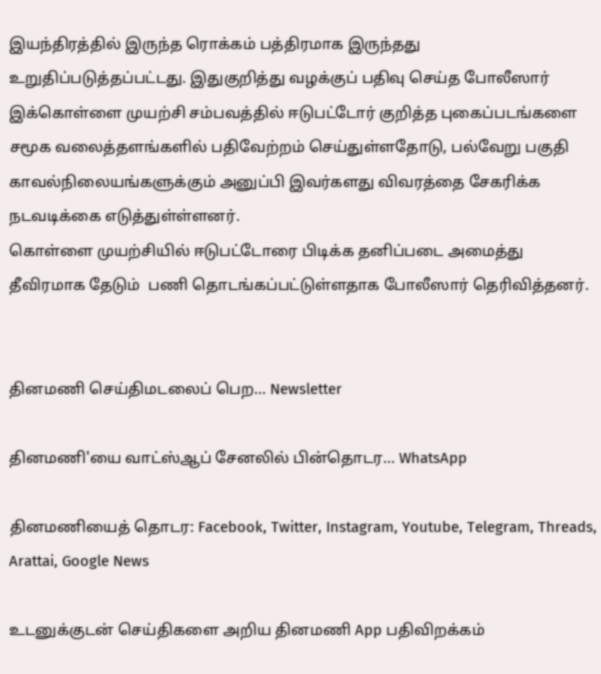இயந்திரத்தில் இருந்த ரொக்கம் பத்திரமாக இருந்தது உறுதிப்படுத்தப்பட்டது. இதுகுறித்து வழக்குப் பதிவு செய்த போலீஸார் இக்கொள்ளை முயற்சி சம்பவத்தில் ஈடுபட்டோர் குறித்த புகைப்படங்களை சமூக வலைத்தளங்களில் பதிவேற்றம் செய்துள்ளதோடு, பல்வேறு பகுதி காவல்நிலையங்களுக்கும் அனுப்பி இவர்களது விவரத்தை சேகரிக்க நடவடிக்கை எடுத்துள்ள்ளனர்.
கொள்ளை முயற்சியில் ஈடுபட்டோரை பிடிக்க தனிப்படை அமைத்து தீவிரமாக தேடும்  பணி தொடங்கப்பட்டுள்ளதாக போலீஸார் தெரிவித்தனர்.


தினமணி செய்திமடலைப் பெற... Newsletter

தினமணி'யை வாட்ஸ்ஆப் சேனலில் பின்தொடர... WhatsApp

தினமணியைத் தொடர: Facebook, Twitter, Instagram, Youtube, Telegram, Threads, Arattai, Google News

உடனுக்குடன் செய்திகளை அறிய தினமணி App பதிவிறக்கம்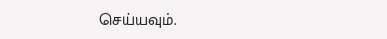செய்யவும்.